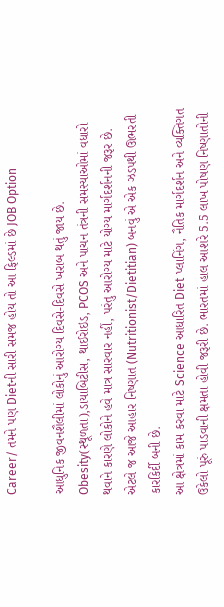Career/ તમને પણ Dietની સારી સમજ હોય તો આ ફિલ્ડમાં છે JOB Option

આધુનિક જીવનશૈલીમાં લોકોનું આરોગ્ય દિવસે-દિવસે ખરાબ થતું જાય છે. Obesity(સ્થૂળતા),ડાયાબિટીસ, થાઈરોઇડ, PCOS અને પાચન તંત્રની સમસ્યાઓમાં વધારો થવાને કારણે લોકોને હવે માત્ર સારવાર નહીં, પરંતુ આરોગ્ય માટે યોગ્ય માર્ગદર્શનની જરૂર છે. એટલે જ આજે આહાર નિષ્ણાત (Nutritionist/Dietitian) બનવું એ એક ઝડપથી ઊભરતી કારકિર્દી બની છે.
આ ક્ષેત્રમાં કામ કરવા માટે Science આધારિત Diet પ્લાનિંગ, નૈતિક માર્ગદર્શન અને વ્યક્તિગત ઉકેલો પૂરું પાડવાની ક્ષમતા હોવી જરૂરી છે. ભારતમાં હાલ આશરે 5.5 લાખ પોષણ નિષ્ણાતોની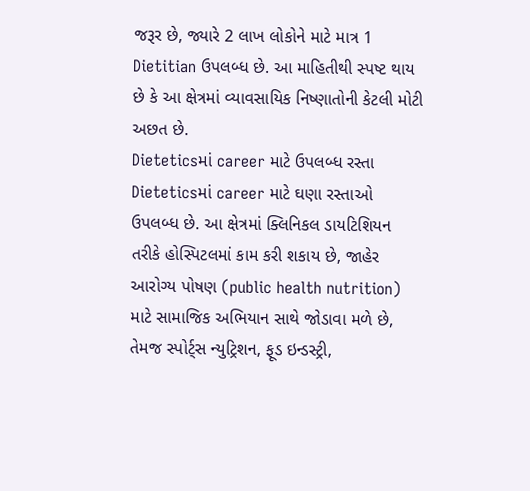જરૂર છે, જ્યારે 2 લાખ લોકોને માટે માત્ર 1 Dietitian ઉપલબ્ધ છે. આ માહિતીથી સ્પષ્ટ થાય છે કે આ ક્ષેત્રમાં વ્યાવસાયિક નિષ્ણાતોની કેટલી મોટી અછત છે.
Dieteticsમાં career માટે ઉપલબ્ધ રસ્તા
Dieteticsમાં career માટે ઘણા રસ્તાઓ ઉપલબ્ધ છે. આ ક્ષેત્રમાં ક્લિનિકલ ડાયટિશિયન તરીકે હોસ્પિટલમાં કામ કરી શકાય છે, જાહેર આરોગ્ય પોષણ (public health nutrition) માટે સામાજિક અભિયાન સાથે જોડાવા મળે છે, તેમજ સ્પોર્ટ્સ ન્યુટ્રિશન, ફૂડ ઇન્ડસ્ટ્રી,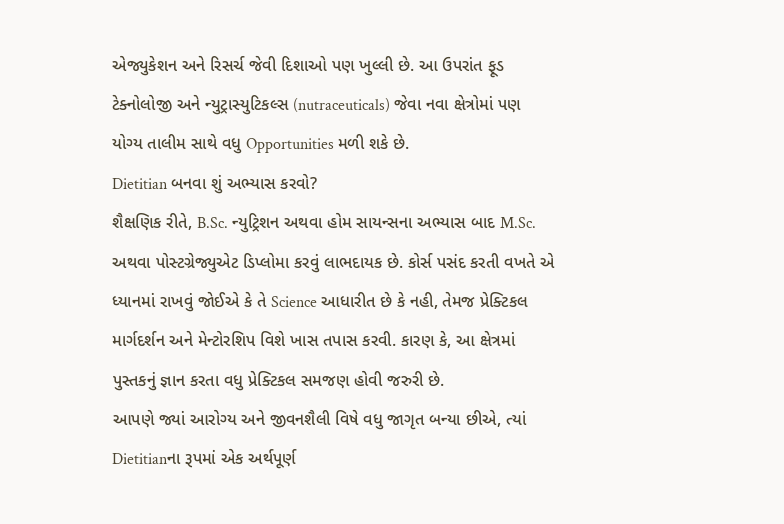એજ્યુકેશન અને રિસર્ચ જેવી દિશાઓ પણ ખુલ્લી છે. આ ઉપરાંત ફૂડ ટેક્નોલોજી અને ન્યુટ્રાસ્યુટિકલ્સ (nutraceuticals) જેવા નવા ક્ષેત્રોમાં પણ યોગ્ય તાલીમ સાથે વધુ Opportunities મળી શકે છે.
Dietitian બનવા શું અભ્યાસ કરવો?
શૈક્ષણિક રીતે, B.Sc. ન્યુટ્રિશન અથવા હોમ સાયન્સના અભ્યાસ બાદ M.Sc. અથવા પોસ્ટગ્રેજ્યુએટ ડિપ્લોમા કરવું લાભદાયક છે. કોર્સ પસંદ કરતી વખતે એ ધ્યાનમાં રાખવું જોઈએ કે તે Science આધારીત છે કે નહી, તેમજ પ્રેક્ટિકલ માર્ગદર્શન અને મેન્ટોરશિપ વિશે ખાસ તપાસ કરવી. કારણ કે, આ ક્ષેત્રમાં પુસ્તકનું જ્ઞાન કરતા વધુ પ્રેક્ટિકલ સમજણ હોવી જરુરી છે.
આપણે જ્યાં આરોગ્ય અને જીવનશૈલી વિષે વધુ જાગૃત બન્યા છીએ, ત્યાં Dietitianના રૂપમાં એક અર્થપૂર્ણ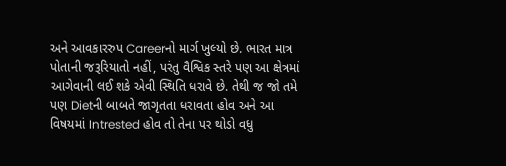અને આવકારરુપ Careerનો માર્ગ ખુલ્યો છે. ભારત માત્ર પોતાની જરૂરિયાતો નહીં, પરંતુ વૈશ્વિક સ્તરે પણ આ ક્ષેત્રમાં આગેવાની લઈ શકે એવી સ્થિતિ ધરાવે છે. તેથી જ જો તમે પણ Dietની બાબતે જાગૃતતા ધરાવતા હોવ અને આ વિષયમાં Intrested હોવ તો તેના પર થોડો વધુ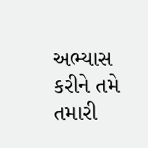અભ્યાસ કરીને તમે તમારી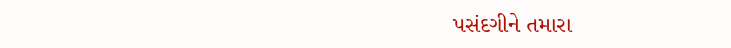પસંદગીને તમારા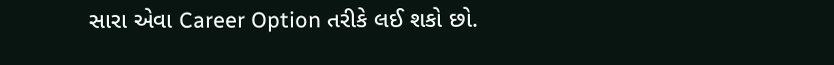સારા એવા Career Option તરીકે લઈ શકો છો.